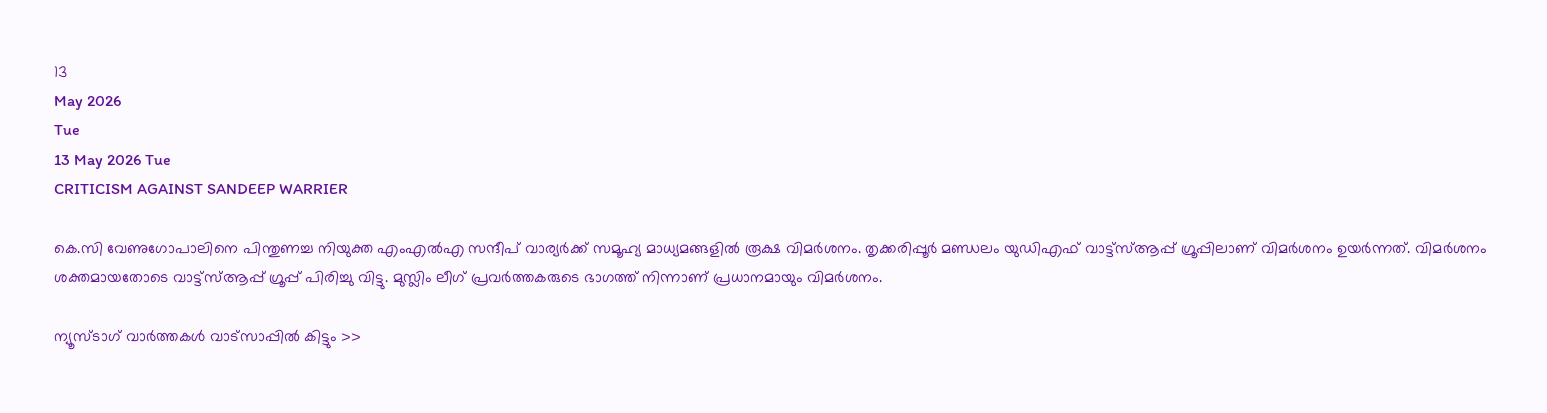13
May 2026
Tue
13 May 2026 Tue
CRITICISM AGAINST SANDEEP WARRIER

കെ.സി വേണുഗോപാലിനെ പിന്തുണച്ച നിയുക്ത എംഎല്‍എ സന്ദീപ് വാര്യര്‍ക്ക് സമൂഹ്യ മാധ്യമങ്ങളില്‍ രൂക്ഷ വിമര്‍ശനം. തൃക്കരിപ്പൂര്‍ മണ്ഡലം യുഡിഎഫ് വാട്ട്‌സ്ആപ്പ് ഗ്രൂപ്പിലാണ് വിമര്‍ശനം ഉയര്‍ന്നത്. വിമര്‍ശനം ശക്തമായതോടെ വാട്ട്‌സ്ആപ്പ് ഗ്രൂപ്പ് പിരിച്ചു വിട്ടു. മുസ്ലിം ലീഗ് പ്രവര്‍ത്തകരുടെ ഭാഗത്ത് നിന്നാണ് പ്രധാനമായും വിമര്‍ശനം.

ന്യൂസ്ടാഗ് വാര്‍ത്തകള്‍ വാട്‌സാപ്പില്‍ കിട്ടും >>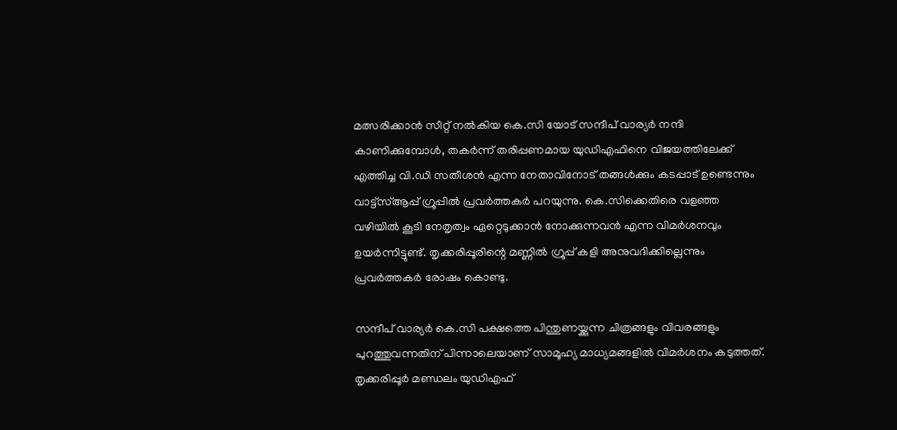മത്സരിക്കാന്‍ സീറ്റ് നല്‍കിയ കെ.സി യോട് സന്ദീപ് വാര്യര്‍ നന്ദി കാണിക്കുമ്പോള്‍, തകര്‍ന്ന് തരിപ്പണമായ യുഡിഎഫിനെ വിജയത്തിലേക്ക് എത്തിച്ച വി.ഡി സതീശന്‍ എന്ന നേതാവിനോട് തങ്ങള്‍ക്കും കടപ്പാട് ഉണ്ടെന്നും വാട്ട്‌സ്ആപ്പ് ഗ്രൂപ്പില്‍ പ്രവര്‍ത്തകര്‍ പറയുന്നു. കെ.സിക്കെതിരെ വളഞ്ഞ വഴിയില്‍ കൂടി നേതൃത്വം ഏറ്റെടുക്കാന്‍ നോക്കുന്നവന്‍ എന്ന വിമര്‍ശനവും ഉയര്‍ന്നിട്ടുണ്ട്. തൃക്കരിപ്പൂരിന്റെ മണ്ണില്‍ ഗ്രൂപ്പ് കളി അനുവദിക്കില്ലെന്നും പ്രവര്‍ത്തകര്‍ രോഷം കൊണ്ടു.

സന്ദീപ് വാര്യര്‍ കെ.സി പക്ഷത്തെ പിന്തുണയ്ക്കുന്ന ചിത്രങ്ങളും വിവരങ്ങളും പുറത്തുവന്നതിന് പിന്നാലെയാണ് സാമൂഹ്യ മാധ്യമങ്ങളില്‍ വിമര്‍ശനം കടുത്തത്. തൃക്കരിപ്പൂര്‍ മണ്ഡലം യുഡിഎഫ്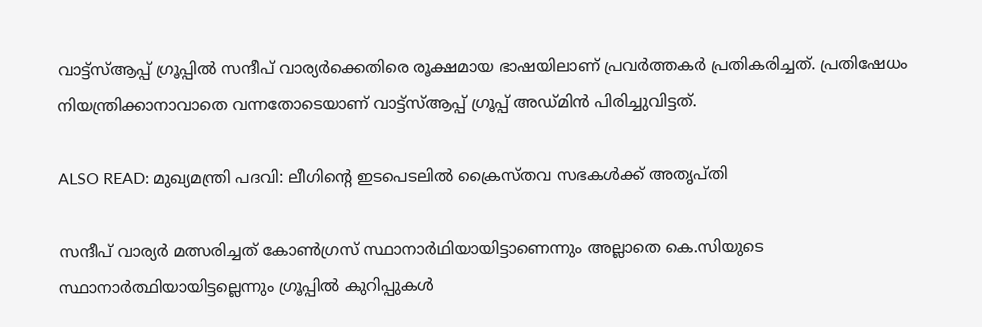വാട്ട്‌സ്ആപ്പ് ഗ്രൂപ്പില്‍ സന്ദീപ് വാര്യര്‍ക്കെതിരെ രൂക്ഷമായ ഭാഷയിലാണ് പ്രവര്‍ത്തകര്‍ പ്രതികരിച്ചത്. പ്രതിഷേധം നിയന്ത്രിക്കാനാവാതെ വന്നതോടെയാണ് വാട്ട്‌സ്ആപ്പ് ഗ്രൂപ്പ് അഡ്മിന്‍ പിരിച്ചുവിട്ടത്.

ALSO READ: മുഖ്യമന്ത്രി പദവി: ലീഗിന്റെ ഇടപെടലില്‍ ക്രൈസ്തവ സഭകള്‍ക്ക് അതൃപ്തി

സന്ദീപ് വാര്യര്‍ മത്സരിച്ചത് കോണ്‍ഗ്രസ് സ്ഥാനാര്‍ഥിയായിട്ടാണെന്നും അല്ലാതെ കെ.സിയുടെ സ്ഥാനാര്‍ത്ഥിയായിട്ടല്ലെന്നും ഗ്രൂപ്പില്‍ കുറിപ്പുകള്‍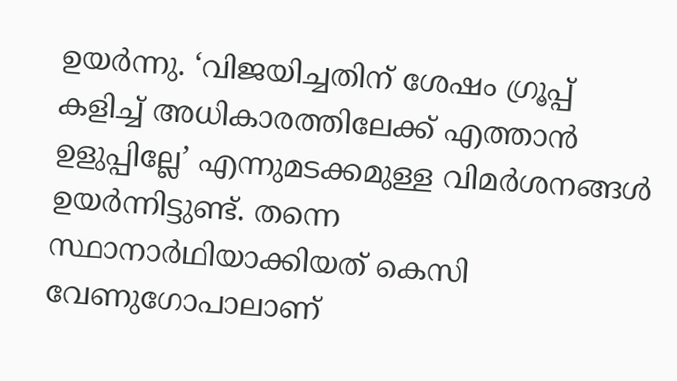ഉയര്‍ന്നു. ‘വിജയിച്ചതിന് ശേഷം ഗ്രൂപ്പ് കളിച്ച് അധികാരത്തിലേക്ക് എത്താന്‍ ഉളുപ്പില്ലേ’ എന്നുമടക്കമുള്ള വിമര്‍ശനങ്ങള്‍ ഉയര്‍ന്നിട്ടുണ്ട്. തന്നെ സ്ഥാനാര്‍ഥിയാക്കിയത് കെസി വേണുഗോപാലാണ്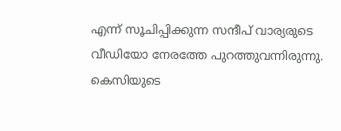എന്ന് സൂചിപ്പിക്കുന്ന സന്ദീപ് വാര്യരുടെ വീഡിയോ നേരത്തേ പുറത്തുവന്നിരുന്നു. കെസിയുടെ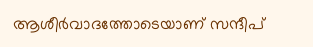ആശീര്‍വാദത്തോടെയാണ് സന്ദീപ്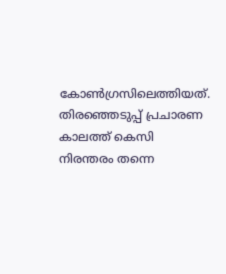കോണ്‍ഗ്രസിലെത്തിയത്. തിരഞ്ഞെടുപ്പ് പ്രചാരണ കാലത്ത് കെസി നിരന്തരം തന്നെ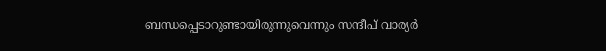ബന്ധപ്പെടാറുണ്ടായിരുന്നുവെന്നും സന്ദീപ് വാര്യര്‍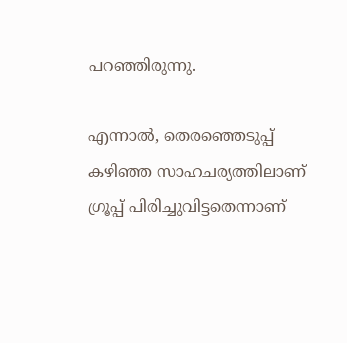പറഞ്ഞിരുന്നു.

എന്നാല്‍, തെരഞ്ഞെടുപ്പ് കഴിഞ്ഞ സാഹചര്യത്തിലാണ് ഗ്രൂപ്പ് പിരിച്ചുവിട്ടതെന്നാണ്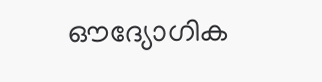ഔദ്യോഗിക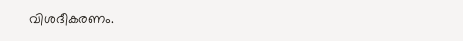വിശദീകരണം.